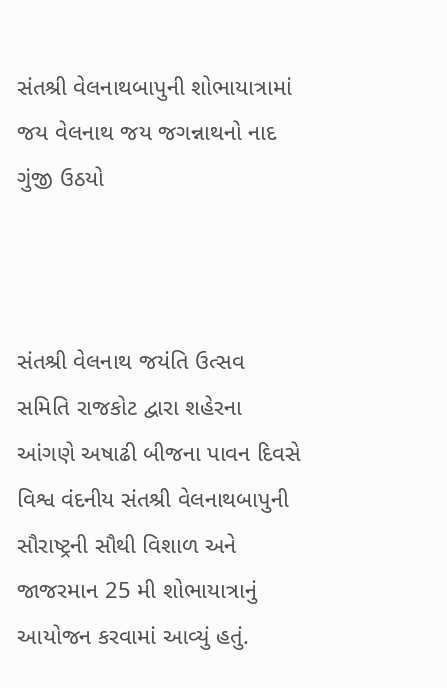સંતશ્રી વેલનાથબાપુની શોભાયાત્રામાં જય વેલનાથ જય જગન્નાથનો નાદ ગુંજી ઉઠયો



સંતશ્રી વેલનાથ જયંતિ ઉત્સવ સમિતિ રાજકોટ દ્વારા શહેરના આંગણે અષાઢી બીજના પાવન દિવસે વિશ્વ વંદનીય સંતશ્રી વેલનાથબાપુની સૌરાષ્ટ્રની સૌથી વિશાળ અને જાજરમાન 25 મી શોભાયાત્રાનું આયોજન કરવામાં આવ્યું હતું.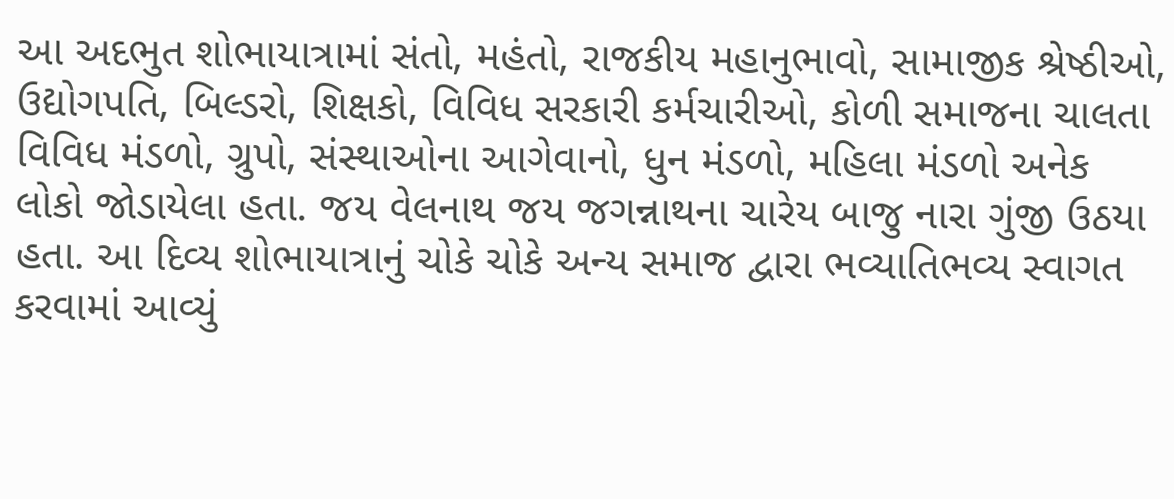આ અદભુત શોભાયાત્રામાં સંતો, મહંતો, રાજકીય મહાનુભાવો, સામાજીક શ્રેષ્ઠીઓ, ઉદ્યોગપતિ, બિલ્ડરો, શિક્ષકો, વિવિધ સરકારી કર્મચારીઓ, કોળી સમાજના ચાલતા વિવિધ મંડળો, ગ્રુપો, સંસ્થાઓના આગેવાનો, ધુન મંડળો, મહિલા મંડળો અનેક લોકો જોડાયેલા હતા. જય વેલનાથ જય જગન્નાથના ચારેય બાજુ નારા ગુંજી ઉઠયા હતા. આ દિવ્ય શોભાયાત્રાનું ચોકે ચોકે અન્ય સમાજ દ્વારા ભવ્યાતિભવ્ય સ્વાગત કરવામાં આવ્યું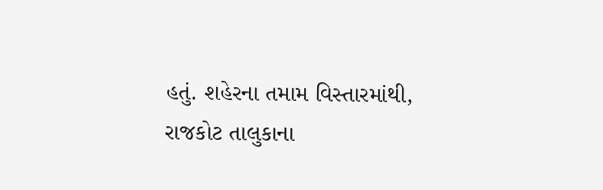હતું. શહેરના તમામ વિસ્તારમાંથી, રાજકોટ તાલુકાના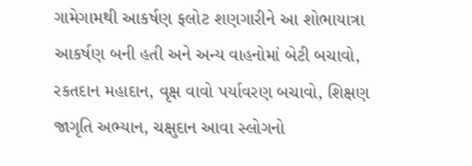ગામેગામથી આકર્ષણ ફલોટ શણગારીને આ શોભાયાત્રા આકર્ષણ બની હતી અને અન્ય વાહનોમાં બેટી બચાવો, રકતદાન મહાદાન, વૃક્ષ વાવો પર્યાવરણ બચાવો, શિક્ષણ જાગૃતિ અભ્યાન, ચક્ષુદાન આવા સ્લોગનો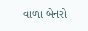વાળા બેનરો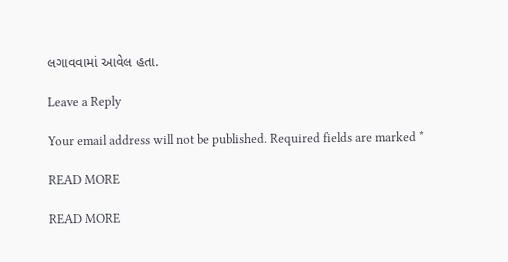લગાવવામાં આવેલ હતા.

Leave a Reply

Your email address will not be published. Required fields are marked *

READ MORE

READ MORE